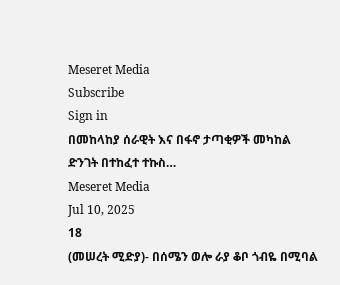Meseret Media
Subscribe
Sign in
በመከላከያ ሰራዊት እና በፋኖ ታጣቂዎች መካከል ድንገት በተከፈተ ተኩስ…
Meseret Media
Jul 10, 2025
18
(መሠረት ሚድያ)- በሰሜን ወሎ ራያ ቆቦ ጎብዬ በሚባል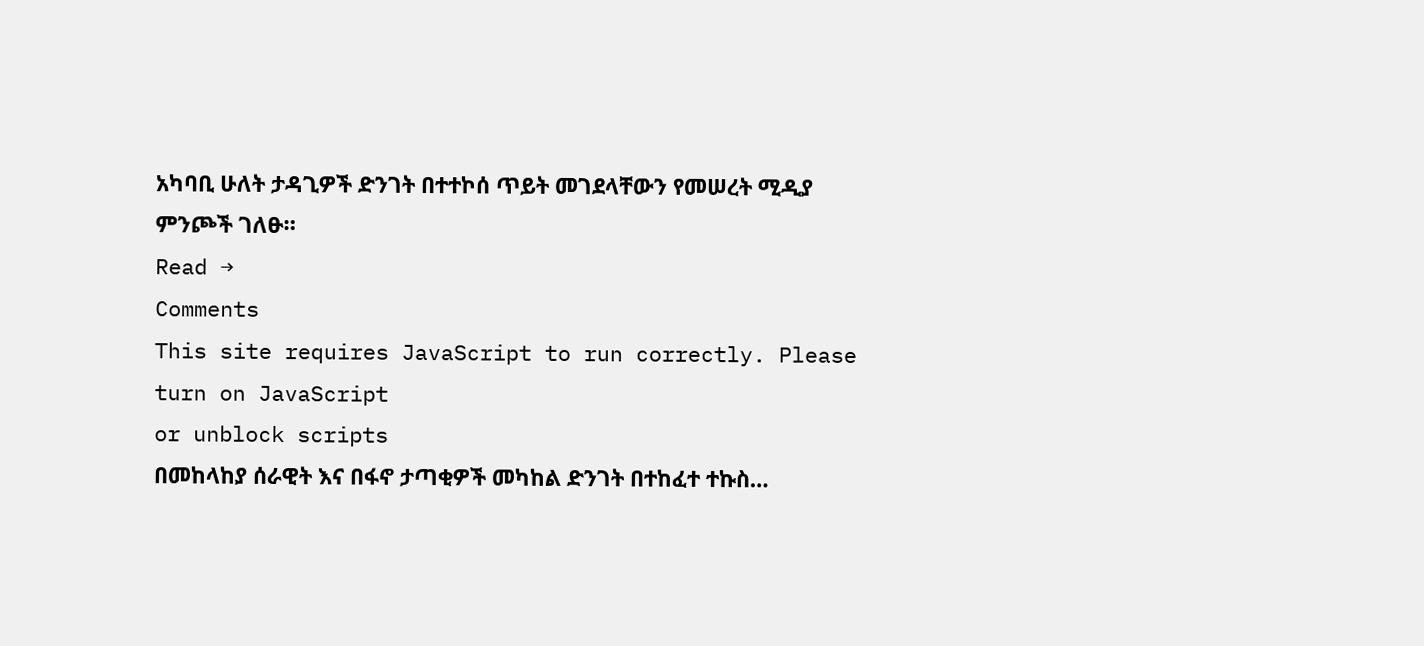አካባቢ ሁለት ታዳጊዎች ድንገት በተተኮሰ ጥይት መገደላቸውን የመሠረት ሚዲያ ምንጮች ገለፁ።
Read →
Comments
This site requires JavaScript to run correctly. Please
turn on JavaScript
or unblock scripts
በመከላከያ ሰራዊት እና በፋኖ ታጣቂዎች መካከል ድንገት በተከፈተ ተኩስ…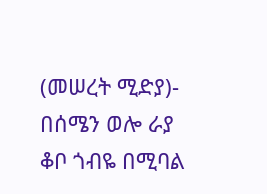(መሠረት ሚድያ)- በሰሜን ወሎ ራያ ቆቦ ጎብዬ በሚባል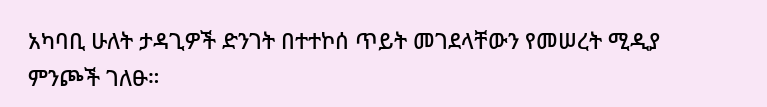አካባቢ ሁለት ታዳጊዎች ድንገት በተተኮሰ ጥይት መገደላቸውን የመሠረት ሚዲያ ምንጮች ገለፁ።